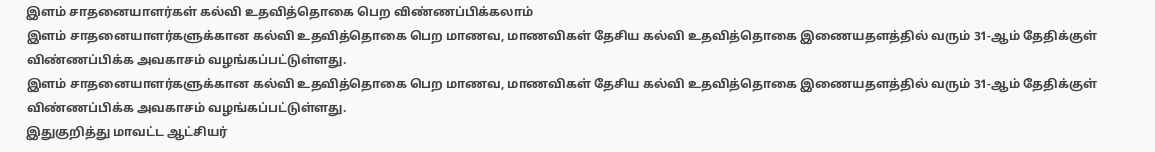இளம் சாதனையாளர்கள் கல்வி உதவித்தொகை பெற விண்ணப்பிக்கலாம்
இளம் சாதனையாளர்களுக்கான கல்வி உதவித்தொகை பெற மாணவ, மாணவிகள் தேசிய கல்வி உதவித்தொகை இணையதளத்தில் வரும் 31-ஆம் தேதிக்குள் விண்ணப்பிக்க அவகாசம் வழங்கப்பட்டுள்ளது.
இளம் சாதனையாளர்களுக்கான கல்வி உதவித்தொகை பெற மாணவ, மாணவிகள் தேசிய கல்வி உதவித்தொகை இணையதளத்தில் வரும் 31-ஆம் தேதிக்குள் விண்ணப்பிக்க அவகாசம் வழங்கப்பட்டுள்ளது.
இதுகுறித்து மாவட்ட ஆட்சியர்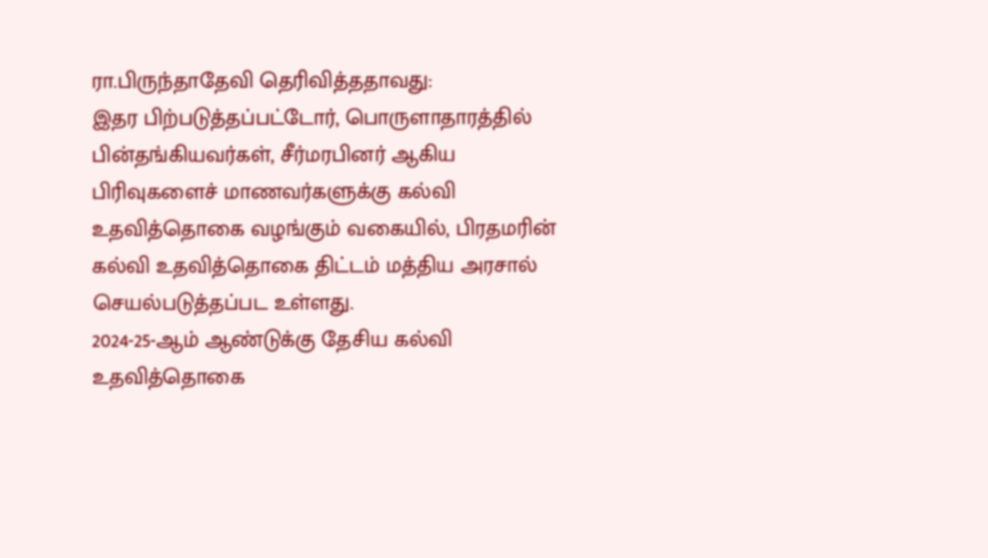ரா.பிருந்தாதேவி தெரிவித்ததாவது:
இதர பிற்படுத்தப்பட்டோர், பொருளாதாரத்தில் பின்தங்கியவர்கள், சீர்மரபினர் ஆகிய பிரிவுகளைச் மாணவர்களுக்கு கல்வி உதவித்தொகை வழங்கும் வகையில், பிரதமரின் கல்வி உதவித்தொகை திட்டம் மத்திய அரசால் செயல்படுத்தப்பட உள்ளது.
2024-25-ஆம் ஆண்டுக்கு தேசிய கல்வி உதவித்தொகை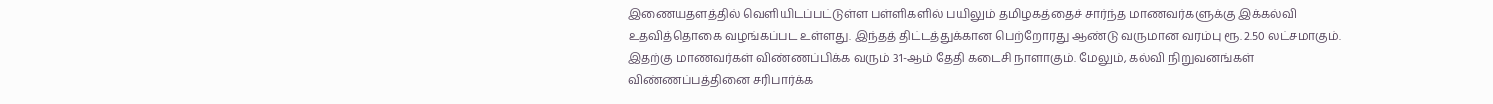இணையதளத்தில் வெளியிடப்பட்டுள்ள பள்ளிகளில் பயிலும் தமிழகத்தைச் சார்ந்த மாணவர்களுக்கு இக்கல்வி உதவித்தொகை வழங்கப்பட உள்ளது. இந்தத் திட்டத்துக்கான பெற்றோரது ஆண்டு வருமான வரம்பு ரூ. 2.50 லட்சமாகும். இதற்கு மாணவர்கள் விண்ணப்பிக்க வரும் 31-ஆம் தேதி கடைசி நாளாகும். மேலும், கல்வி நிறுவனங்கள் விண்ணப்பத்தினை சரிபார்க்க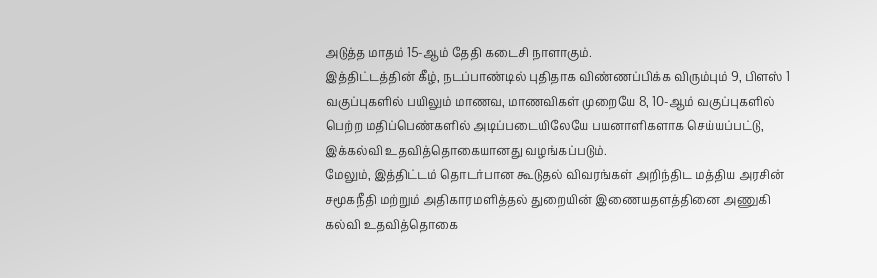அடுத்த மாதம் 15-ஆம் தேதி கடைசி நாளாகும்.
இத்திட்டத்தின் கீழ், நடப்பாண்டில் புதிதாக விண்ணப்பிக்க விரும்பும் 9, பிளஸ் 1 வகுப்புகளில் பயிலும் மாணவ, மாணவிகள் முறையே 8, 10-ஆம் வகுப்புகளில் பெற்ற மதிப்பெண்களில் அடிப்படையிலேயே பயனாளிகளாக செய்யப்பட்டு, இக்கல்வி உதவித்தொகையானது வழங்கப்படும்.
மேலும், இத்திட்டம் தொடர்பான கூடுதல் விவரங்கள் அறிந்திட மத்திய அரசின் சமூகநீதி மற்றும் அதிகாரமளித்தல் துறையின் இணையதளத்தினை அணுகி கல்வி உதவித்தொகை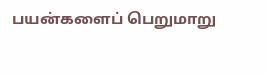பயன்களைப் பெறுமாறு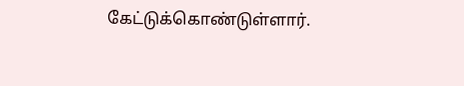கேட்டுக்கொண்டுள்ளார்.